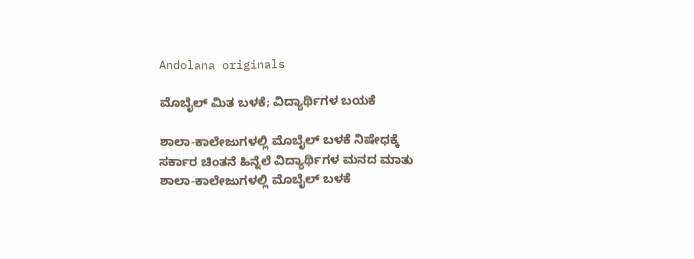Andolana originals

ಮೊಬೈಲ್ ಮಿತ ಬಳಕೆ; ವಿದ್ಯಾರ್ಥಿಗಳ ಬಯಕೆ

ಶಾಲಾ-ಕಾಲೇಜುಗಳಲ್ಲಿ ಮೊಬೈಲ್ ಬಳಕೆ ನಿಷೇಧಕ್ಕೆ ಸರ್ಕಾರ ಚಿಂತನೆ ಹಿನ್ನೆಲೆ ವಿದ್ಯಾರ್ಥಿಗಳ ಮನದ ಮಾತು ಶಾಲಾ-ಕಾಲೇಜುಗಳಲ್ಲಿ ಮೊಬೈಲ್ ಬಳಕೆ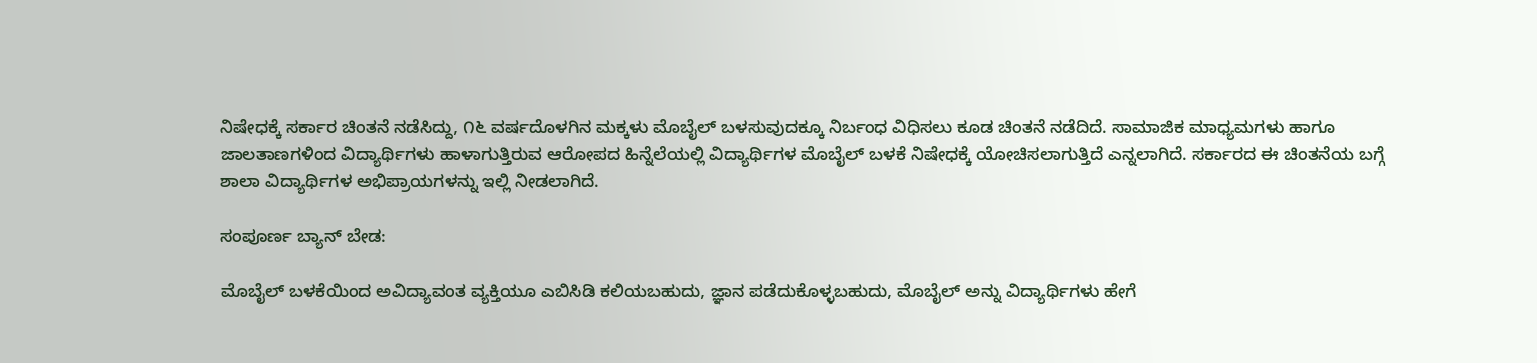ನಿಷೇಧಕ್ಕೆ ಸರ್ಕಾರ ಚಿಂತನೆ ನಡೆಸಿದ್ದು, ೧೬ ವರ್ಷದೊಳಗಿನ ಮಕ್ಕಳು ಮೊಬೈಲ್ ಬಳಸುವುದಕ್ಕೂ ನಿರ್ಬಂಧ ವಿಧಿಸಲು ಕೂಡ ಚಿಂತನೆ ನಡೆದಿದೆ. ಸಾಮಾಜಿಕ ಮಾಧ್ಯಮಗಳು ಹಾಗೂ ಜಾಲತಾಣಗಳಿಂದ ವಿದ್ಯಾರ್ಥಿಗಳು ಹಾಳಾಗುತ್ತಿರುವ ಆರೋಪದ ಹಿನ್ನೆಲೆಯಲ್ಲಿ ವಿದ್ಯಾರ್ಥಿಗಳ ಮೊಬೈಲ್ ಬಳಕೆ ನಿಷೇಧಕ್ಕೆ ಯೋಚಿಸಲಾಗುತ್ತಿದೆ ಎನ್ನಲಾಗಿದೆ. ಸರ್ಕಾರದ ಈ ಚಿಂತನೆಯ ಬಗ್ಗೆ ಶಾಲಾ ವಿದ್ಯಾರ್ಥಿಗಳ ಅಭಿಪ್ರಾಯಗಳನ್ನು ಇಲ್ಲಿ ನೀಡಲಾಗಿದೆ.

ಸಂಪೂರ್ಣ ಬ್ಯಾನ್ ಬೇಡ:

ಮೊಬೈಲ್ ಬಳಕೆಯಿಂದ ಅವಿದ್ಯಾವಂತ ವ್ಯಕ್ತಿಯೂ ಎಬಿಸಿಡಿ ಕಲಿಯಬಹುದು, ಜ್ಞಾನ ಪಡೆದುಕೊಳ್ಳಬಹುದು, ಮೊಬೈಲ್ ಅನ್ನು ವಿದ್ಯಾರ್ಥಿಗಳು ಹೇಗೆ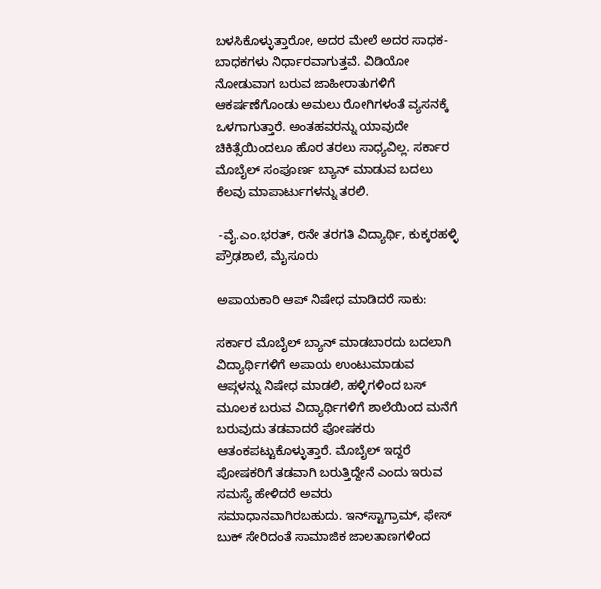ಬಳಸಿಕೊಳ್ಳುತ್ತಾರೋ, ಅದರ ಮೇಲೆ ಅದರ ಸಾಧಕ-ಬಾಧಕಗಳು ನಿರ್ಧಾರವಾಗುತ್ತವೆ. ವಿಡಿಯೋ ನೋಡುವಾಗ ಬರುವ ಜಾಹೀರಾತುಗಳಿಗೆ ಆಕರ್ಷಣೆಗೊಂಡು ಅಮಲು ರೋಗಿಗಳಂತೆ ವ್ಯಸನಕ್ಕೆ ಒಳಗಾಗುತ್ತಾರೆ. ಅಂತಹವರನ್ನು ಯಾವುದೇ ಚಿಕಿತ್ಸೆಯಿಂದಲೂ ಹೊರ ತರಲು ಸಾಧ್ಯವಿಲ್ಲ. ಸರ್ಕಾರ ಮೊಬೈಲ್ ಸಂಪೂರ್ಣ ಬ್ಯಾನ್ ಮಾಡುವ ಬದಲು ಕೆಲವು ಮಾಪಾರ್ಟುಗಳನ್ನು ತರಲಿ.

 -ವೈ.ಎಂ.ಭರತ್, ೮ನೇ ತರಗತಿ ವಿದ್ಯಾರ್ಥಿ, ಕುಕ್ಕರಹಳ್ಳಿ ಪ್ರೌಢಶಾಲೆ, ಮೈಸೂರು

ಅಪಾಯಕಾರಿ ಆಪ್ ನಿಷೇಧ ಮಾಡಿದರೆ ಸಾಕು:

ಸರ್ಕಾರ ಮೊಬೈಲ್ ಬ್ಯಾನ್ ಮಾಡಬಾರದು ಬದಲಾಗಿ ವಿದ್ಯಾರ್ಥಿಗಳಿಗೆ ಅಪಾಯ ಉಂಟುಮಾಡುವ ಆಪ್ಗಳನ್ನು ನಿಷೇಧ ಮಾಡಲಿ, ಹಳ್ಳಿಗಳಿಂದ ಬಸ್ ಮೂಲಕ ಬರುವ ವಿದ್ಯಾರ್ಥಿಗಳಿಗೆ ಶಾಲೆಯಿಂದ ಮನೆಗೆ ಬರುವುದು ತಡವಾದರೆ ಪೋಷಕರು ಆತಂಕಪಟ್ಟುಕೊಳ್ಳುತ್ತಾರೆ. ಮೊಬೈಲ್ ಇದ್ದರೆ ಪೋಷಕರಿಗೆ ತಡವಾಗಿ ಬರುತ್ತಿದ್ದೇನೆ ಎಂದು ಇರುವ ಸಮಸ್ಯೆ ಹೇಳಿದರೆ ಅವರು ಸಮಾಧಾನವಾಗಿರಬಹುದು. ಇನ್‌ಸ್ಟಾಗ್ರಾಮ್, ಫೇಸ್ ಬುಕ್ ಸೇರಿದಂತೆ ಸಾಮಾಜಿಕ ಜಾಲತಾಣಗಳಿಂದ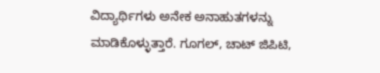ವಿದ್ಯಾರ್ಥಿಗಳು ಅನೇಕ ಅನಾಹುತಗಳನ್ನು ಮಾಡಿಕೊಳ್ಳುತ್ತಾರೆ. ಗೂಗಲ್, ಚಾಟ್ ಜಿಪಿಟಿ,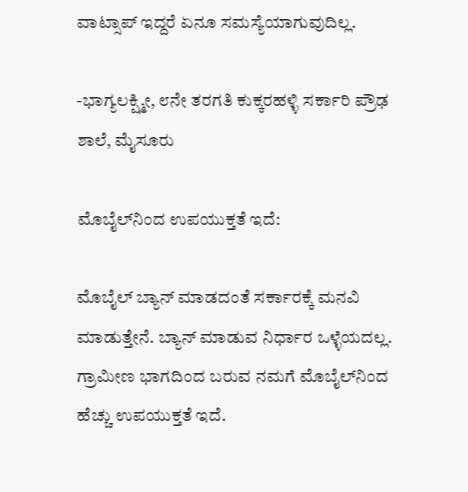ವಾಟ್ಸಾಪ್ ಇದ್ದರೆ ಏನೂ ಸಮಸ್ಯೆಯಾಗುವುದಿಲ್ಲ.

-ಭಾಗ್ಯಲಕ್ಷ್ಮೀ, ೮ನೇ ತರಗತಿ ಕುಕ್ಕರಹಳ್ಳಿ ಸರ್ಕಾರಿ ಪ್ರೌಢ ಶಾಲೆ, ಮೈಸೂರು

ಮೊಬೈಲ್‌ನಿಂದ ಉಪಯುಕ್ತತೆ ಇದೆ:

ಮೊಬೈಲ್ ಬ್ಯಾನ್ ಮಾಡದಂತೆ ಸರ್ಕಾರಕ್ಕೆ ಮನವಿ ಮಾಡುತ್ತೇನೆ. ಬ್ಯಾನ್ ಮಾಡುವ ನಿರ್ಧಾರ ಒಳ್ಳೆಯದಲ್ಲ. ಗ್ರಾಮೀಣ ಭಾಗದಿಂದ ಬರುವ ನಮಗೆ ಮೊಬೈಲ್‌ನಿಂದ ಹೆಚ್ಚು ಉಪಯುಕ್ತತೆ ಇದೆ.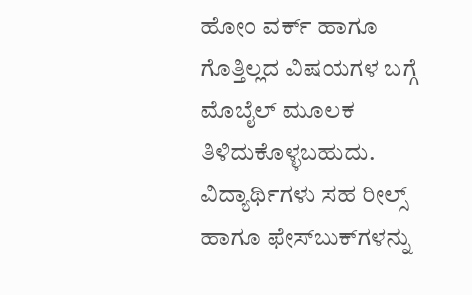ಹೋಂ ವರ್ಕ್ ಹಾಗೂ ಗೊತ್ತಿಲ್ಲದ ವಿಷಯಗಳ ಬಗ್ಗೆ ಮೊಬೈಲ್ ಮೂಲಕ ತಿಳಿದುಕೊಳ್ಳಬಹುದು. ವಿದ್ಯಾರ್ಥಿಗಳು ಸಹ ರೀಲ್ಸ್ ಹಾಗೂ ಫೇಸ್‌ಬುಕ್‌ಗಳನ್ನು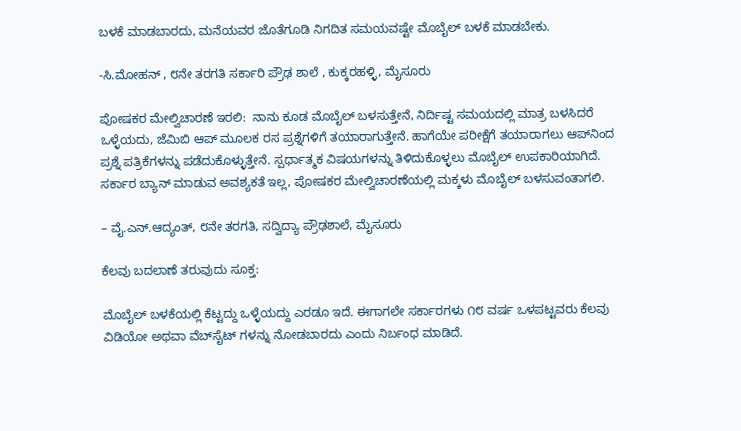ಬಳಕೆ ಮಾಡಬಾರದು, ಮನೆಯವರ ಜೊತೆಗೂಡಿ ನಿಗದಿತ ಸಮಯವಷ್ಟೇ ಮೊಬೈಲ್ ಬಳಕೆ ಮಾಡಬೇಕು.

-ಸಿ.ಮೋಹನ್ , ೮ನೇ ತರಗತಿ ಸರ್ಕಾರಿ ಪ್ರೌಢ ಶಾಲೆ , ಕುಕ್ಕರಹಳ್ಳಿ, ಮೈಸೂರು

ಪೋಷಕರ ಮೇಲ್ವಿಚಾರಣೆ ಇರಲಿ:  ನಾನು ಕೂಡ ಮೊಬೈಲ್ ಬಳಸುತ್ತೇನೆ, ನಿರ್ದಿಷ್ಟ ಸಮಯದಲ್ಲಿ ಮಾತ್ರ ಬಳಸಿದರೆ ಒಳ್ಳೆಯದು, ಜೆಮಿಬಿ ಆಪ್ ಮೂಲಕ ರಸ ಪ್ರಶ್ನೆಗಳಿಗೆ ತಯಾರಾಗುತ್ತೇನೆ. ಹಾಗೆಯೇ ಪರೀಕ್ಷೆಗೆ ತಯಾರಾಗಲು ಆಪ್‌ನಿಂದ ಪ್ರಶ್ನೆ ಪತ್ರಿಕೆಗಳನ್ನು ಪಡೆದುಕೊಳ್ಳುತ್ತೇನೆ. ಸ್ಪರ್ಧಾತ್ಮಕ ವಿಷಯಗಳನ್ನು ತಿಳಿದುಕೊಳ್ಳಲು ಮೊಬೈಲ್ ಉಪಕಾರಿಯಾಗಿದೆ. ಸರ್ಕಾರ ಬ್ಯಾನ್ ಮಾಡುವ ಅವಶ್ಯಕತೆ ಇಲ್ಲ, ಪೋಷಕರ ಮೇಲ್ವಿಚಾರಣೆಯಲ್ಲಿ ಮಕ್ಕಳು ಮೊಬೈಲ್ ಬಳಸುವಂತಾಗಲಿ.

– ವೈ.ಎನ್.ಆದ್ಯಂತ್, ೮ನೇ ತರಗತಿ, ಸದ್ವಿದ್ಯಾ ಪ್ರೌಢಶಾಲೆ, ಮೈಸೂರು

ಕೆಲವು ಬದಲಾಣೆ ತರುವುದು ಸೂಕ್ತ:

ಮೊಬೈಲ್ ಬಳಕೆಯಲ್ಲಿ ಕೆಟ್ಟದ್ದು ಒಳ್ಳೆಯದ್ದು ಎರಡೂ ಇದೆ. ಈಗಾಗಲೇ ಸರ್ಕಾರಗಳು ೧೮ ವರ್ಷ ಒಳಪಟ್ಟವರು ಕೆಲವು ವಿಡಿಯೋ ಅಥವಾ ವೆಬ್‌ಸೈಟ್ ಗಳನ್ನು ನೋಡಬಾರದು ಎಂದು ನಿರ್ಬಂಧ ಮಾಡಿದೆ.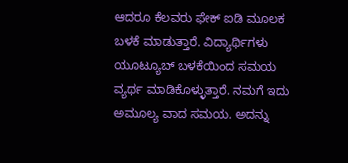ಆದರೂ ಕೆಲವರು ಫೇಕ್ ಐಡಿ ಮೂಲಕ ಬಳಕೆ ಮಾಡುತ್ತಾರೆ. ವಿದ್ಯಾರ್ಥಿಗಳು ಯೂಟ್ಯೂಬ್ ಬಳಕೆಯಿಂದ ಸಮಯ ವ್ಯರ್ಥ ಮಾಡಿಕೊಳ್ಳುತ್ತಾರೆ. ನಮಗೆ ಇದು ಅಮೂಲ್ಯ ವಾದ ಸಮಯ. ಅದನ್ನು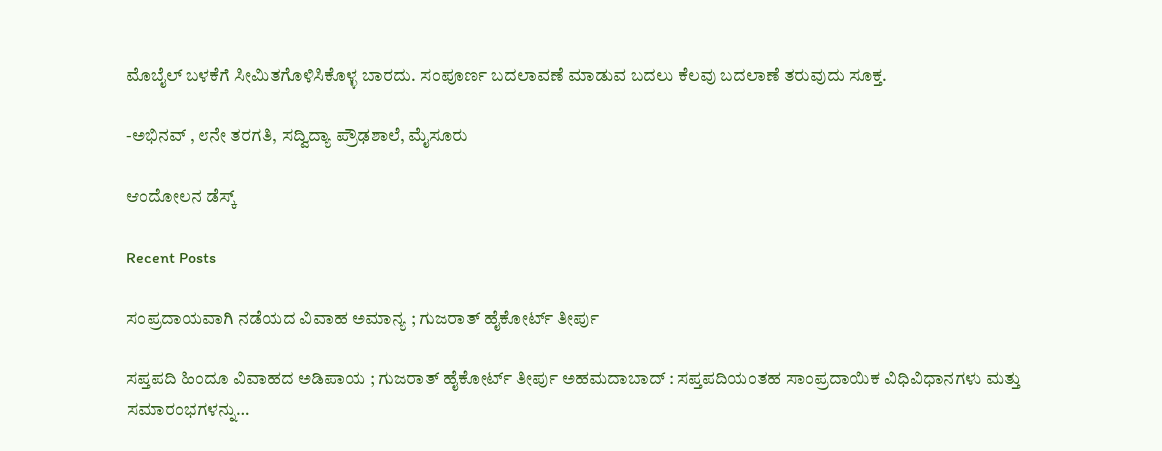ಮೊಬೈಲ್ ಬಳಕೆಗೆ ಸೀಮಿತಗೊಳಿಸಿಕೊಳ್ಳ ಬಾರದು. ಸಂಪೂರ್ಣ ಬದಲಾವಣೆ ಮಾಡುವ ಬದಲು ಕೆಲವು ಬದಲಾಣೆ ತರುವುದು ಸೂಕ್ತ.

-ಅಭಿನವ್ , ೮ನೇ ತರಗತಿ, ಸದ್ವಿದ್ಯಾ ಪ್ರೌಢಶಾಲೆ, ಮೈಸೂರು

ಆಂದೋಲನ ಡೆಸ್ಕ್

Recent Posts

ಸಂಪ್ರದಾಯವಾಗಿ ನಡೆಯದ ವಿವಾಹ ಅಮಾನ್ಯ ; ಗುಜರಾತ್ ಹೈಕೋರ್ಟ್ ತೀರ್ಪು

ಸಪ್ತಪದಿ ಹಿಂದೂ ವಿವಾಹದ ಅಡಿಪಾಯ ; ಗುಜರಾತ್‌ ಹೈಕೋರ್ಟ್‌ ತೀರ್ಪು ಅಹಮದಾಬಾದ್ : ಸಪ್ತಪದಿಯಂತಹ ಸಾಂಪ್ರದಾಯಿಕ ವಿಧಿವಿಧಾನಗಳು ಮತ್ತು ಸಮಾರಂಭಗಳನ್ನು…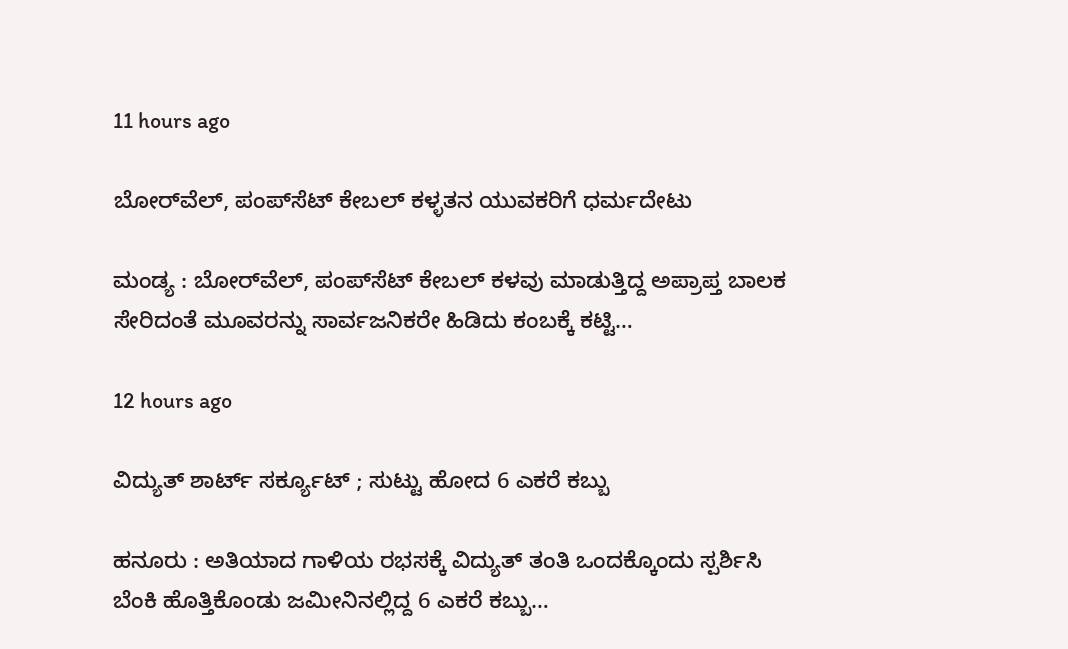11 hours ago

ಬೋರ್‌ವೆಲ್, ಪಂಪ್‌ಸೆಟ್ ಕೇಬಲ್‌ ಕಳ್ಳತನ ಯುವಕರಿಗೆ ಧರ್ಮದೇಟು

ಮಂಡ್ಯ : ಬೋರ್‌ವೆಲ್, ಪಂಪ್‌ಸೆಟ್ ಕೇಬಲ್ ಕಳವು ಮಾಡುತ್ತಿದ್ದ ಅಪ್ರಾಪ್ತ ಬಾಲಕ ಸೇರಿದಂತೆ ಮೂವರನ್ನು ಸಾರ್ವಜನಿಕರೇ ಹಿಡಿದು ಕಂಬಕ್ಕೆ ಕಟ್ಟಿ…

12 hours ago

ವಿದ್ಯುತ್‌ ಶಾರ್ಟ್‌ ಸರ್ಕ್ಯೂಟ್‌ ; ಸುಟ್ಟು ಹೋದ 6 ಎಕರೆ ಕಬ್ಬು

ಹನೂರು : ಅತಿಯಾದ ಗಾಳಿಯ ರಭಸಕ್ಕೆ ವಿದ್ಯುತ್ ತಂತಿ ಒಂದಕ್ಕೊಂದು ಸ್ಪರ್ಶಿಸಿ ಬೆಂಕಿ ಹೊತ್ತಿಕೊಂಡು ಜಮೀನಿನಲ್ಲಿದ್ದ 6 ಎಕರೆ ಕಬ್ಬು…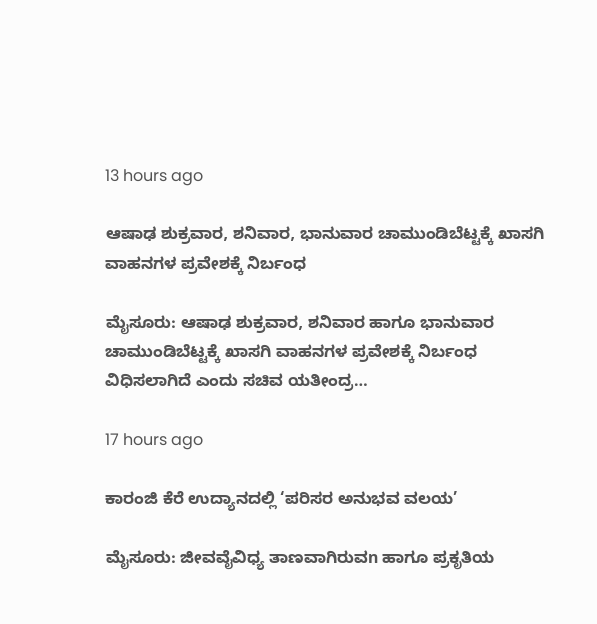13 hours ago

ಆಷಾಢ ಶುಕ್ರವಾರ, ಶನಿವಾರ, ಭಾನುವಾರ ಚಾಮುಂಡಿಬೆಟ್ಟಕ್ಕೆ ಖಾಸಗಿ ವಾಹನಗಳ ಪ್ರವೇಶಕ್ಕೆ ನಿರ್ಬಂಧ

ಮೈಸೂರು: ಆಷಾಢ ಶುಕ್ರವಾರ, ಶನಿವಾರ ಹಾಗೂ ಭಾನುವಾರ ಚಾಮುಂಡಿಬೆಟ್ಟಕ್ಕೆ ಖಾಸಗಿ ವಾಹನಗಳ ಪ್ರವೇಶಕ್ಕೆ ನಿರ್ಬಂಧ ವಿಧಿಸಲಾಗಿದೆ ಎಂದು ಸಚಿವ ಯತೀಂದ್ರ…

17 hours ago

ಕಾರಂಜಿ ಕೆರೆ ಉದ್ಯಾನದಲ್ಲಿ ‘ಪರಿಸರ ಅನುಭವ ವಲಯ’

ಮೈಸೂರು: ಜೀವವೈವಿಧ್ಯ ತಾಣವಾಗಿರುವn ಹಾಗೂ ಪ್ರಕೃತಿಯ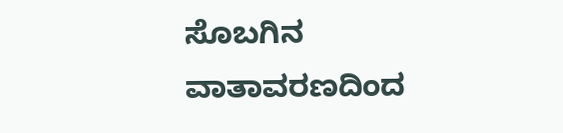ಸೊಬಗಿನ ವಾತಾವರಣದಿಂದ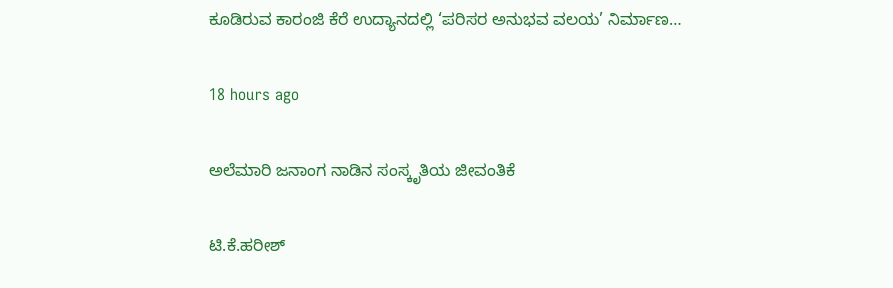ಕೂಡಿರುವ ಕಾರಂಜಿ ಕೆರೆ ಉದ್ಯಾನದಲ್ಲಿ ‘ಪರಿಸರ ಅನುಭವ ವಲಯ’ ನಿರ್ಮಾಣ…

18 hours ago

ಅಲೆಮಾರಿ ಜನಾಂಗ ನಾಡಿನ ಸಂಸ್ಕೃತಿಯ ಜೀವಂತಿಕೆ

ಟಿ.ಕೆ.ಹರೀಶ್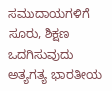ಸಮುದಾಯಗಳಿಗೆ ಸೂರು, ಶಿಕ್ಷಣ ಒದಗಿಸುವುದು ಅತ್ಯಗತ್ಯ ಭಾರತೀಯ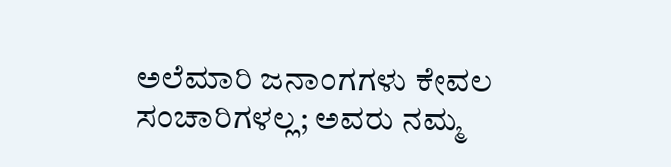ಅಲೆಮಾರಿ ಜನಾಂಗಗಳು ಕೇವಲ ಸಂಚಾರಿಗಳಲ್ಲ; ಅವರು ನಮ್ಮ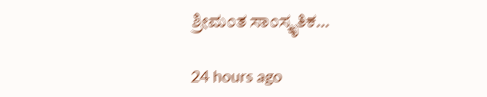ಶ್ರೀಮಂತ ಸಾಂಸ್ಕೃತಿಕ…

24 hours ago